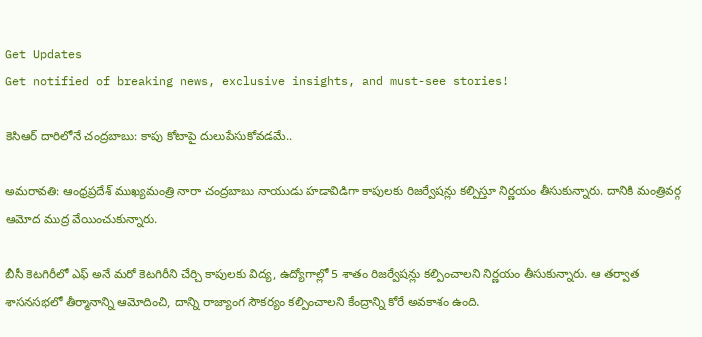Get Updates
Get notified of breaking news, exclusive insights, and must-see stories!

కెసిఆర్ దారిలోనే చంద్రబాబు: కాపు కోటాపై దులుపేసుకోవడమే..

అమరావతి: ఆంధ్రప్రదేశ్ ముఖ్యమంత్రి నారా చంద్రబాబు నాయుడు హడావిడిగా కాపులకు రిజర్వేషన్లు కల్పిస్తూ నిర్ణయం తీసుకున్నారు. దానికి మంత్రివర్గ ఆమోద ముద్ర వేయించుకున్నారు.

బీసీ కెటగిరీలో ఎఫ్ అనే మరో కెటగిరీని చేర్చి కాపులకు విద్య, ఉద్యోగాల్లో 5 శాతం రిజర్వేషన్లు కల్పించాలని నిర్ణయం తీసుకున్నారు. ఆ తర్వాత శాసనసభలో తీర్మానాన్ని ఆమోదించి, దాన్ని రాజ్యాంగ సౌకర్యం కల్పించాలని కేంద్రాన్ని కోరే అవకాశం ఉంది.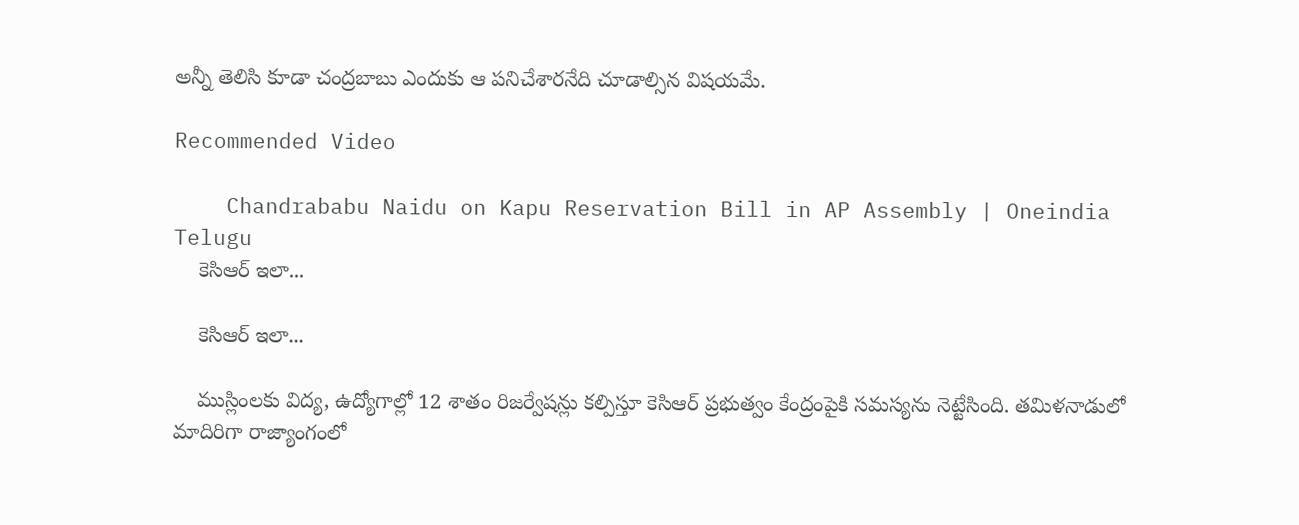అన్నీ తెలిసి కూడా చంద్రబాబు ఎందుకు ఆ పనిచేశారనేది చూడాల్సిన విషయమే.

Recommended Video

    Chandrababu Naidu on Kapu Reservation Bill in AP Assembly | Oneindia Telugu
    కెసిఆర్ ఇలా...

    కెసిఆర్ ఇలా...

    ముస్లింలకు విద్య, ఉద్యోగాల్లో 12 శాతం రిజర్వేషన్లు కల్పిస్తూ కెసిఆర్ ప్రభుత్వం కేంద్రంపైకి సమస్యను నెట్టేసింది. తమిళనాడులో మాదిరిగా రాజ్యాంగంలో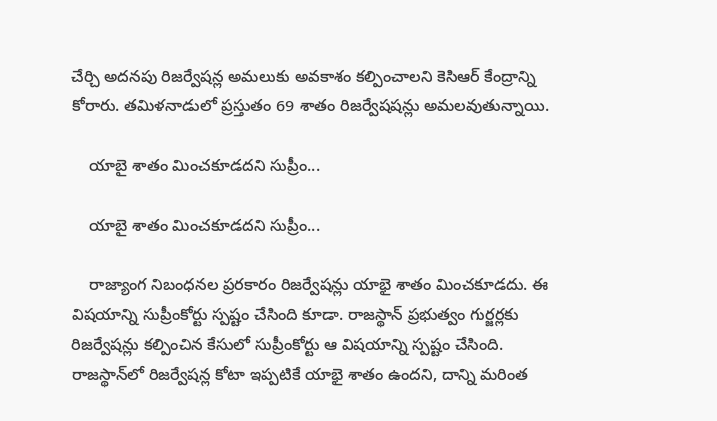చేర్చి అదనపు రిజర్వేషన్ల అమలుకు అవకాశం కల్పించాలని కెసిఆర్ కేంద్రాన్ని కోరారు. తమిళనాడులో ప్రస్తుతం 69 శాతం రిజర్వేషషన్లు అమలవుతున్నాయి.

    యాబై శాతం మించకూడదని సుప్రీం...

    యాబై శాతం మించకూడదని సుప్రీం...

    రాజ్యాంగ నిబంధనల ప్రరకారం రిజర్వేషన్లు యాభై శాతం మించకూడదు. ఈ విషయాన్ని సుప్రీంకోర్టు స్పష్టం చేసింది కూడా. రాజస్థాన్ ప్రభుత్వం గుర్జర్లకు రిజర్వేషన్లు కల్పించిన కేసులో సుప్రీంకోర్టు ఆ విషయాన్ని స్పష్టం చేసింది. రాజస్థాన్‌లో రిజర్వేషన్ల కోటా ఇప్పటికే యాభై శాతం ఉందని, దాన్ని మరింత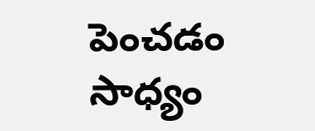పెంచడం సాధ్యం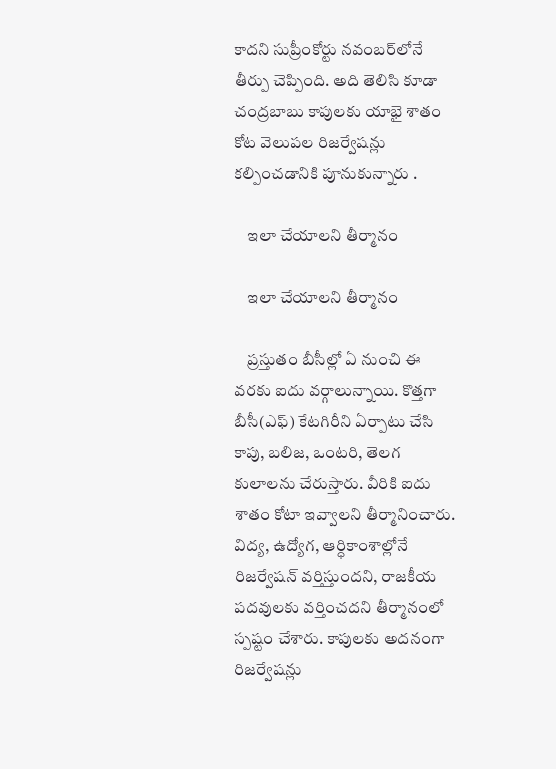కాదని సుప్రీంకోర్టు నవంబర్‌లోనే తీర్పు చెప్పింది. అది తెలిసి కూడా చంద్రబాబు కాపులకు యాభై శాతం కోట వెలుపల రిజర్వేషన్లు కల్పించడానికి పూనుకున్నారు .

    ఇలా చేయాలని తీర్మానం

    ఇలా చేయాలని తీర్మానం

    ప్రస్తుతం బీసీల్లో ఏ నుంచి ఈ వరకు ఐదు వర్గాలున్నాయి. కొత్తగా బీసీ(ఎఫ్‌) కేటగిరీని ఏర్పాటు చేసి కాపు, బలిజ, ఒంటరి, తెలగ కులాలను చేరుస్తారు. వీరికి ఐదు శాతం కోటా ఇవ్వాలని తీర్మానించారు. విద్య, ఉద్యోగ, ఆర్ధికాంశాల్లోనే రిజర్వేషన్‌ వర్తిస్తుందని, రాజకీయ పదవులకు వర్తించదని తీర్మానంలో స్పష్టం చేశారు. కాపులకు అదనంగా రిజర్వేషన్లు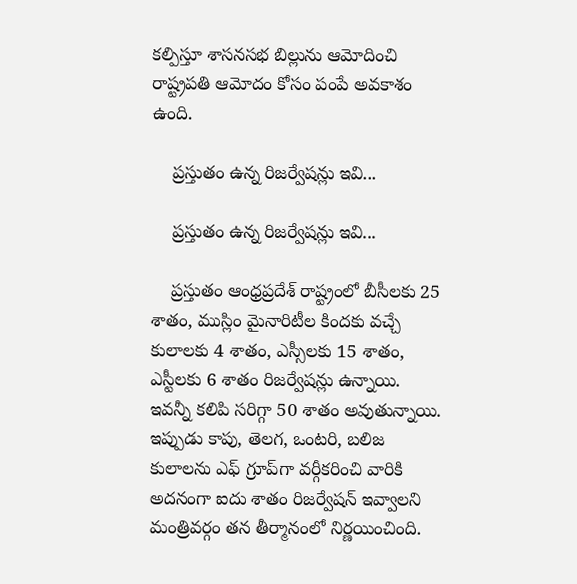కల్పిస్తూ శాసనసభ బిల్లును ఆమోదించి రాష్ట్రపతి ఆమోదం కోసం పంపే అవకాశం ఉంది.

    ప్రస్తుతం ఉన్న రిజర్వేషన్లు ఇవి...

    ప్రస్తుతం ఉన్న రిజర్వేషన్లు ఇవి...

    ప్రస్తుతం ఆంధ్రప్రదేశ్ రాష్ట్రంలో బీసీలకు 25 శాతం, ముస్లిం మైనారిటీల కిందకు వచ్చే కులాలకు 4 శాతం, ఎస్సీలకు 15 శాతం, ఎస్టీలకు 6 శాతం రిజర్వేషన్లు ఉన్నాయి. ఇవన్నీ కలిపి సరిగ్గా 50 శాతం అవుతున్నాయి. ఇప్పుడు కాపు, తెలగ, ఒంటరి, బలిజ కులాలను ఎఫ్‌ గ్రూప్‌గా వర్గీకరించి వారికి అదనంగా ఐదు శాతం రిజర్వేషన్‌ ఇవ్వాలని మంత్రివర్గం తన తీర్మానంలో నిర్ణయించింది.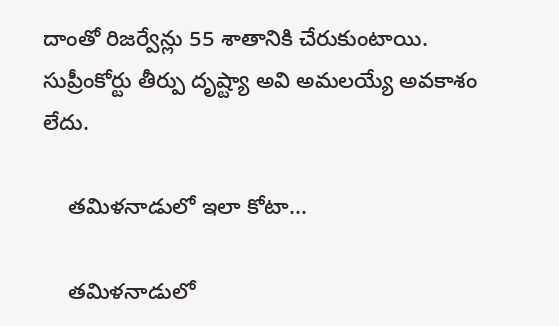దాంతో రిజర్వేన్లు 55 శాతానికి చేరుకుంటాయి. సుప్రీంకోర్టు తీర్పు దృష్ట్యా అవి అమలయ్యే అవకాశం లేదు.

    తమిళనాడులో ఇలా కోటా...

    తమిళనాడులో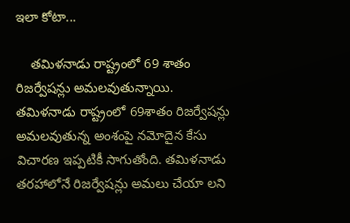ఇలా కోటా...

    తమిళనాడు రాష్ట్రంలో 69 శాతం రిజర్వేషన్లు అమలవుతున్నాయి. తమిళనాడు రాష్ట్రంలో 69శాతం రిజర్వేషన్లు అమలవుతున్న అంశంపై నమోదైన కేసు విచారణ ఇప్పటికీ సాగుతోంది. తమిళనాడు తరహాలోనే రిజర్వేషన్లు అమలు చేయా లని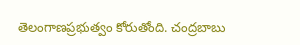తెలంగాణప్రభుత్వం కోరుతోంది. చంద్రబాబు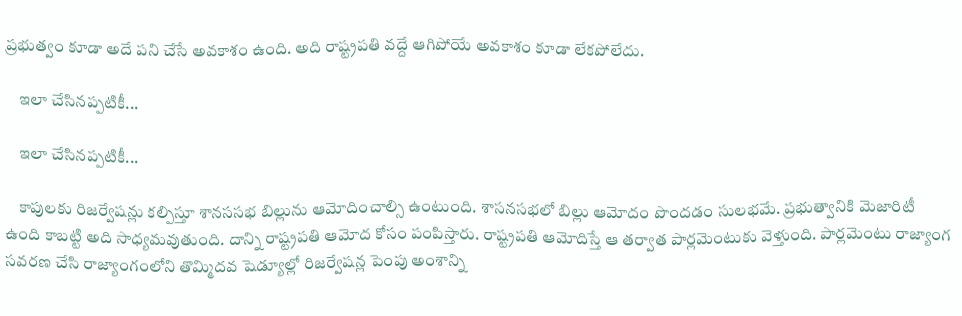ప్రభుత్వం కూడా అదే పని చేసే అవకాశం ఉంది. అది రాష్ట్రపతి వద్దే ఆగిపోయే అవకాశం కూడా లేకపోలేదు.

    ఇలా చేసినప్పటికీ...

    ఇలా చేసినప్పటికీ...

    కాపులకు రిజర్వేషన్లు కల్పిస్తూ శానససభ బిల్లును ఆమోదించాల్సి ఉంటుంది. శాసనసభలో బిల్లు ఆమోదం పొందడం సులభమే. ప్రభుత్వానికి మెజారిటీ ఉంది కాబట్టి అది సాధ్యమవుతుంది. దాన్ని రాష్ట్రపతి ఆమోద కోసం పంపిస్తారు. రాష్ట్రపతి ఆమోదిస్తే ఆ తర్వాత పార్లమెంటుకు వెళ్తుంది. పార్లమెంటు రాజ్యాంగ సవరణ చేసి రాజ్యాంగంలోని తొమ్మిదవ షెడ్యూల్లో రిజర్వేషన్ల పెంపు అంశాన్ని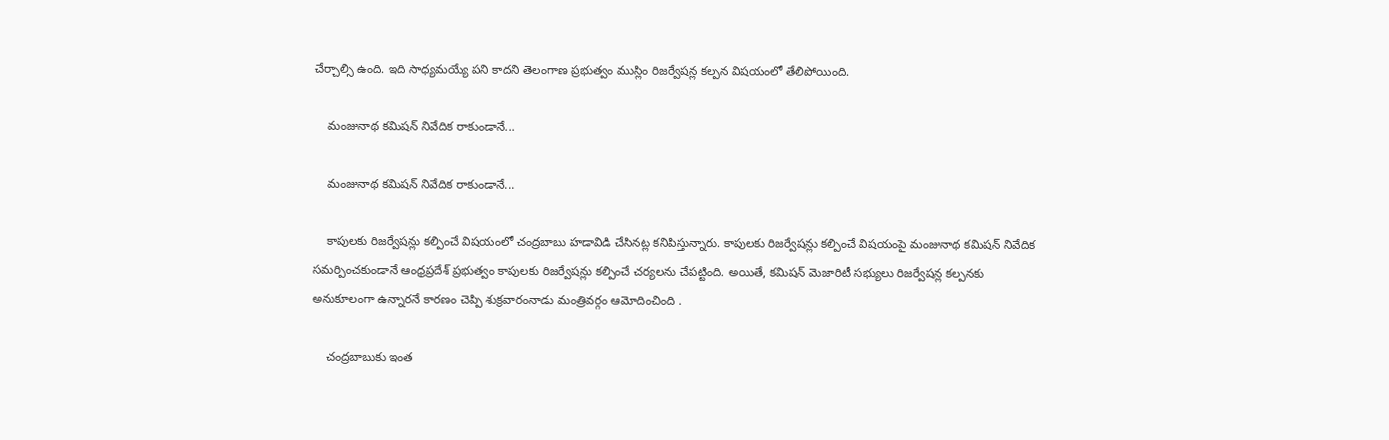చేర్చాల్సి ఉంది. ఇది సాధ్యమయ్యే పని కాదని తెలంగాణ ప్రభుత్వం ముస్లిం రిజర్వేషన్ల కల్పన విషయంలో తేలిపోయింది.

    మంజునాథ కమిషన్ నివేదిక రాకుండానే...

    మంజునాథ కమిషన్ నివేదిక రాకుండానే...

    కాపులకు రిజర్వేషన్లు కల్పించే విషయంలో చంద్రబాబు హడావిడి చేసినట్ల కనిపిస్తున్నారు. కాపులకు రిజర్వేషన్లు కల్పించే విషయంపై మంజునాథ కమిషన్ నివేదిక సమర్పించకుండానే ఆంధ్రప్రదేశ్ ప్రభుత్వం కాపులకు రిజర్వేషన్లు కల్పించే చర్యలను చేపట్టింది. అయితే, కమిషన్ మెజారిటీ సభ్యులు రిజర్వేషన్ల కల్పనకు అనుకూలంగా ఉన్నారనే కారణం చెప్పి శుక్రవారంనాడు మంత్రివర్గం ఆమోదించింది .

    చంద్రబాబుకు ఇంత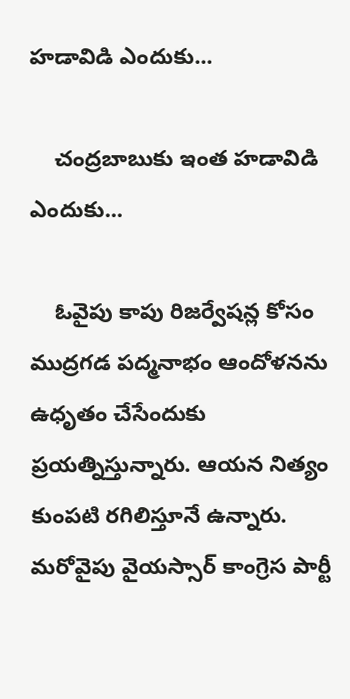హడావిడి ఎందుకు...

    చంద్రబాబుకు ఇంత హడావిడి ఎందుకు...

    ఓవైపు కాపు రిజర్వేషన్ల కోసం ముద్రగడ పద్మనాభం ఆందోళనను ఉధృతం చేసేందుకు ప్రయత్నిస్తున్నారు. ఆయన నిత్యం కుంపటి రగిలిస్తూనే ఉన్నారు. మరోవైపు వైయస్సార్ కాంగ్రెస పార్టీ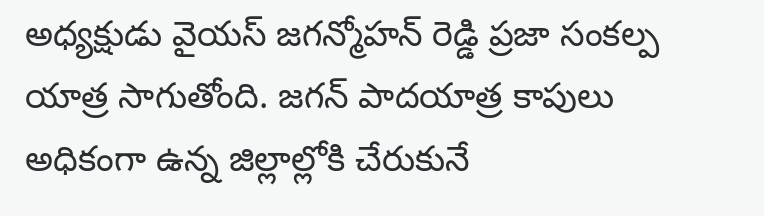అధ్యక్షుడు వైయస్ జగన్మోహన్ రెడ్డి ప్రజా సంకల్ప యాత్ర సాగుతోంది. జగన్ పాదయాత్ర కాపులు అధికంగా ఉన్న జిల్లాల్లోకి చేరుకునే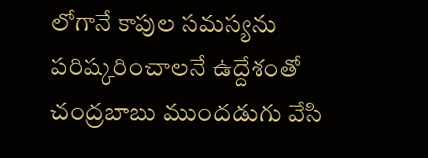లోగానే కాపుల సమస్యను పరిష్కరించాలనే ఉద్దేశంతో చంద్రబాబు ముందడుగు వేసి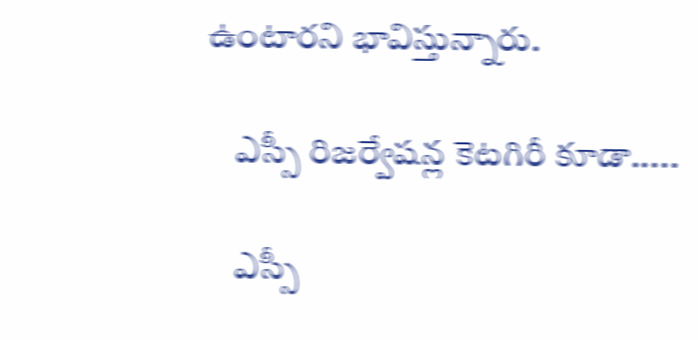ఉంటారని భావిస్తున్నారు.

    ఎస్సీ రిజర్వేషన్ల కెటగిరీ కూడా.....

    ఎస్సీ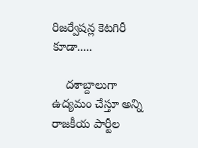రిజర్వేషన్ల కెటగిరీ కూడా.....

    దశాబ్దాలుగా ఉద్యమం చేస్తూ అన్ని రాజకీయ పార్టీల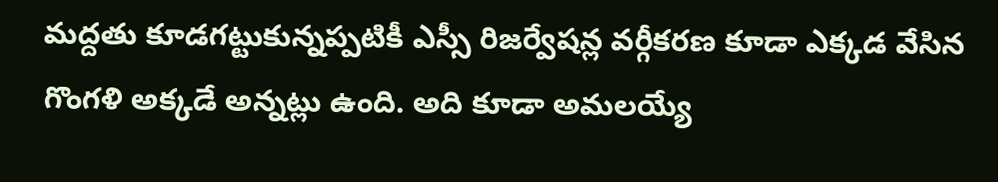మద్దతు కూడగట్టుకున్నప్పటికీ ఎస్సీ రిజర్వేషన్ల వర్గీకరణ కూడా ఎక్కడ వేసిన గొంగళి అక్కడే అన్నట్లు ఉంది. అది కూడా అమలయ్యే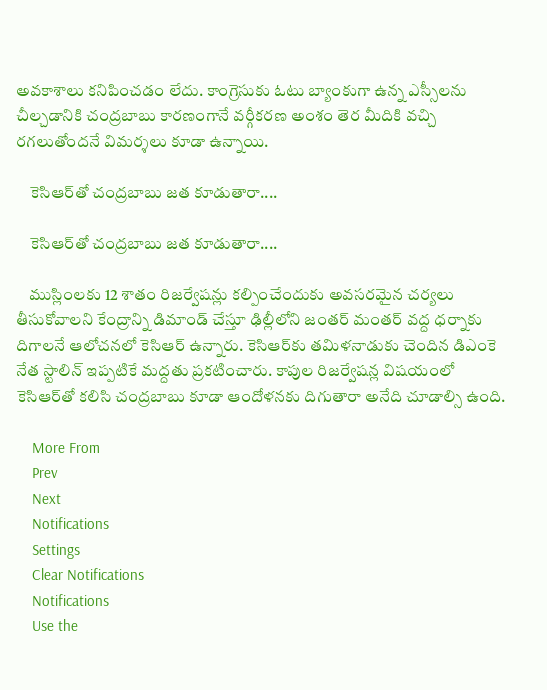అవకాశాలు కనిపించడం లేదు. కాంగ్రెసుకు ఓటు బ్యాంకుగా ఉన్న ఎస్సీలను చీల్చడానికి చంద్రబాబు కారణంగానే వర్గీకరణ అంశం తెర మీదికి వచ్చి రగలుతోందనే విమర్శలు కూడా ఉన్నాయి.

    కెసిఆర్‌తో చంద్రబాబు జత కూడుతారా....

    కెసిఆర్‌తో చంద్రబాబు జత కూడుతారా....

    ముస్లింలకు 12 శాతం రిజర్వేషన్లు కల్పించేందుకు అవసరమైన చర్యలు తీసుకోవాలని కేంద్రాన్ని డిమాండ్ చేస్తూ ఢిల్లీలోని జంతర్ మంతర్ వద్ద ధర్నాకు దిగాలనే ఆలోచనలో కెసిఆర్ ఉన్నారు. కెసిఆర్‌కు తమిళనాడుకు చెందిన డిఎంకె నేత స్టాలిన్ ఇప్పటికే మద్దతు ప్రకటించారు. కాపుల రిజర్వేషన్ల విషయంలో కెసిఆర్‌‌తో కలిసి చంద్రబాబు కూడా ఆందోళనకు దిగుతారా అనేది చూడాల్సి ఉంది.

    More From
    Prev
    Next
    Notifications
    Settings
    Clear Notifications
    Notifications
    Use the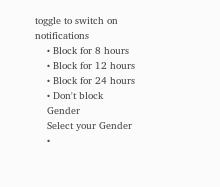toggle to switch on notifications
    • Block for 8 hours
    • Block for 12 hours
    • Block for 24 hours
    • Don't block
    Gender
    Select your Gender
    •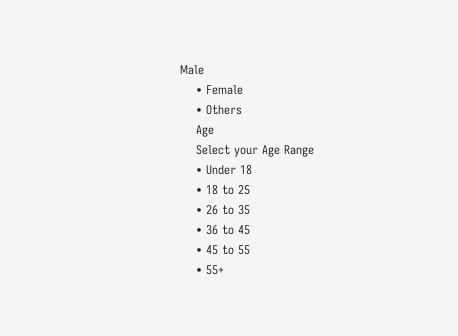Male
    • Female
    • Others
    Age
    Select your Age Range
    • Under 18
    • 18 to 25
    • 26 to 35
    • 36 to 45
    • 45 to 55
    • 55+